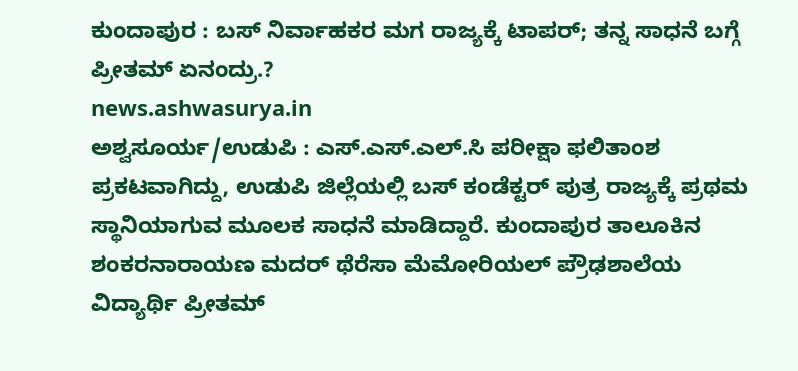ಕುಂದಾಪುರ : ಬಸ್ ನಿರ್ವಾಹಕರ ಮಗ ರಾಜ್ಯಕ್ಕೆ ಟಾಪರ್; ತನ್ನ ಸಾಧನೆ ಬಗ್ಗೆ ಪ್ರೀತಮ್ ಏನಂದ್ರು.?
news.ashwasurya.in
ಅಶ್ವಸೂರ್ಯ/ಉಡುಪಿ : ಎಸ್.ಎಸ್.ಎಲ್.ಸಿ ಪರೀಕ್ಷಾ ಫಲಿತಾಂಶ ಪ್ರಕಟವಾಗಿದ್ದು, ಉಡುಪಿ ಜಿಲ್ಲೆಯಲ್ಲಿ ಬಸ್ ಕಂಡೆಕ್ಟರ್ ಪುತ್ರ ರಾಜ್ಯಕ್ಕೆ ಪ್ರಥಮ ಸ್ಥಾನಿಯಾಗುವ ಮೂಲಕ ಸಾಧನೆ ಮಾಡಿದ್ದಾರೆ. ಕುಂದಾಪುರ ತಾಲೂಕಿನ ಶಂಕರನಾರಾಯಣ ಮದರ್ ಥೆರೆಸಾ ಮೆಮೋರಿಯಲ್ ಪ್ರೌಢಶಾಲೆಯ ವಿದ್ಯಾರ್ಥಿ ಪ್ರೀತಮ್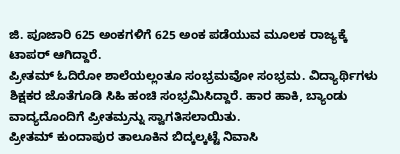ಜಿ. ಪೂಜಾರಿ 625 ಅಂಕಗಳಿಗೆ 625 ಅಂಕ ಪಡೆಯುವ ಮೂಲಕ ರಾಜ್ಯಕ್ಕೆ ಟಾಪರ್ ಆಗಿದ್ದಾರೆ.
ಪ್ರೀತಮ್ ಓದಿರೋ ಶಾಲೆಯಲ್ಲಂತೂ ಸಂಭ್ರಮವೋ ಸಂಭ್ರಮ. ವಿದ್ಯಾರ್ಥಿಗಳು ಶಿಕ್ಷಕರ ಜೊತೆಗೂಡಿ ಸಿಹಿ ಹಂಚಿ ಸಂಭ್ರಮಿಸಿದ್ದಾರೆ. ಹಾರ ಹಾಕಿ, ಬ್ಯಾಂಡು ವಾದ್ಯದೊಂದಿಗೆ ಪ್ರೀತಮ್ರನ್ನು ಸ್ವಾಗತಿಸಲಾಯಿತು.
ಪ್ರೀತಮ್ ಕುಂದಾಪುರ ತಾಲೂಕಿನ ಬಿದ್ಕಲ್ಕಟ್ಟೆ ನಿವಾಸಿ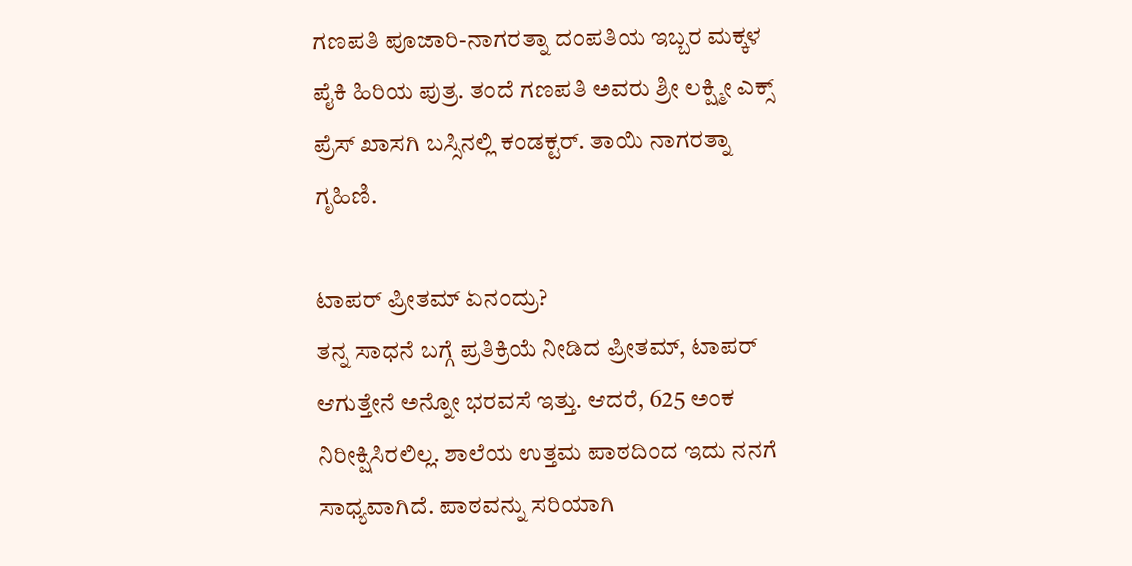ಗಣಪತಿ ಪೂಜಾರಿ-ನಾಗರತ್ನಾ ದಂಪತಿಯ ಇಬ್ಬರ ಮಕ್ಕಳ ಪೈಕಿ ಹಿರಿಯ ಪುತ್ರ. ತಂದೆ ಗಣಪತಿ ಅವರು ಶ್ರೀ ಲಕ್ಷ್ಮೀ ಎಕ್ಸ್ ಪ್ರೆಸ್ ಖಾಸಗಿ ಬಸ್ಸಿನಲ್ಲಿ ಕಂಡಕ್ಟರ್. ತಾಯಿ ನಾಗರತ್ನಾ ಗೃಹಿಣಿ.

ಟಾಪರ್ ಪ್ರೀತಮ್ ಏನಂದ್ರು?
ತನ್ನ ಸಾಧನೆ ಬಗ್ಗೆ ಪ್ರತಿಕ್ರಿಯೆ ನೀಡಿದ ಪ್ರೀತಮ್, ಟಾಪರ್ ಆಗುತ್ತೇನೆ ಅನ್ನೋ ಭರವಸೆ ಇತ್ತು. ಆದರೆ, 625 ಅಂಕ ನಿರೀಕ್ಷಿಸಿರಲಿಲ್ಲ. ಶಾಲೆಯ ಉತ್ತಮ ಪಾಠದಿಂದ ಇದು ನನಗೆ ಸಾಧ್ಯವಾಗಿದೆ. ಪಾಠವನ್ನು ಸರಿಯಾಗಿ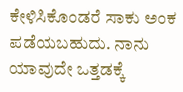ಕೇಳಿಸಿಕೊಂಡರೆ ಸಾಕು ಅಂಕ ಪಡೆಯಬಹುದು. ನಾನು ಯಾವುದೇ ಒತ್ತಡಕ್ಕೆ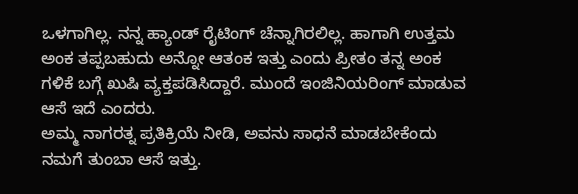ಒಳಗಾಗಿಲ್ಲ. ನನ್ನ ಹ್ಯಾಂಡ್ ರೈಟಿಂಗ್ ಚೆನ್ನಾಗಿರಲಿಲ್ಲ. ಹಾಗಾಗಿ ಉತ್ತಮ ಅಂಕ ತಪ್ಪಬಹುದು ಅನ್ನೋ ಆತಂಕ ಇತ್ತು ಎಂದು ಪ್ರೀತಂ ತನ್ನ ಅಂಕ ಗಳಿಕೆ ಬಗ್ಗೆ ಖುಷಿ ವ್ಯಕ್ತಪಡಿಸಿದ್ದಾರೆ. ಮುಂದೆ ಇಂಜಿನಿಯರಿಂಗ್ ಮಾಡುವ ಆಸೆ ಇದೆ ಎಂದರು.
ಅಮ್ಮ ನಾಗರತ್ನ ಪ್ರತಿಕ್ರಿಯೆ ನೀಡಿ, ಅವನು ಸಾಧನೆ ಮಾಡಬೇಕೆಂದು ನಮಗೆ ತುಂಬಾ ಆಸೆ ಇತ್ತು.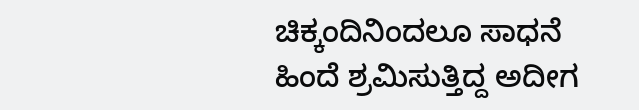ಚಿಕ್ಕಂದಿನಿಂದಲೂ ಸಾಧನೆ ಹಿಂದೆ ಶ್ರಮಿಸುತ್ತಿದ್ದ ಅದೀಗ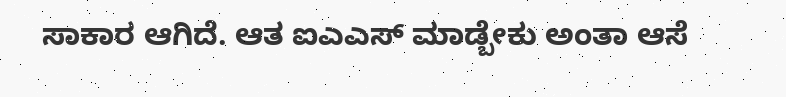ಸಾಕಾರ ಆಗಿದೆ. ಆತ ಐಎಎಸ್ ಮಾಡ್ಬೇಕು ಅಂತಾ ಆಸೆ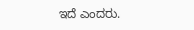ಇದೆ ಎಂದರು.